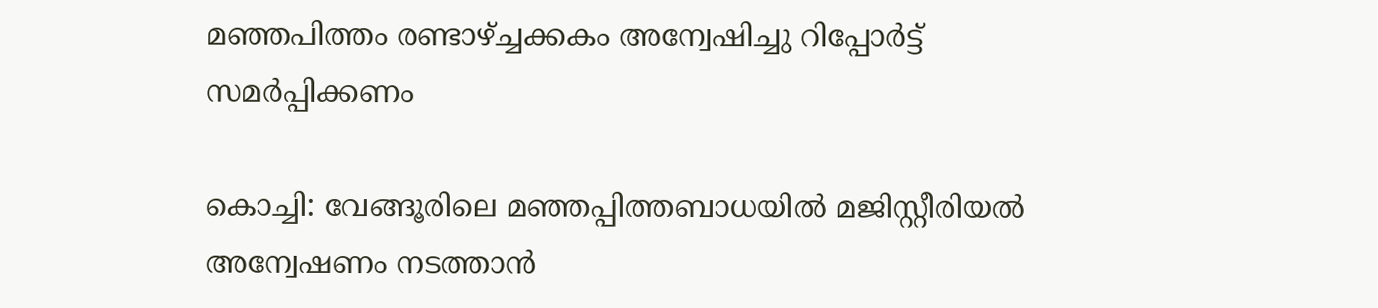മഞ്ഞപിത്തം രണ്ടാഴ്ച്ചക്കകം അന്വേഷിച്ചു റിപ്പോർട്ട് സമർപ്പിക്കണം

കൊച്ചി: വേങ്ങൂരിലെ മഞ്ഞപ്പിത്തബാധയില്‍ മജിസ്റ്റീരിയല്‍ അന്വേഷണം നടത്താൻ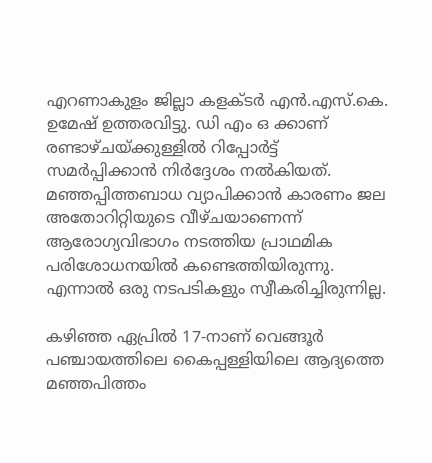എറണാകുളം ജില്ലാ കളക്ടര്‍ എന്‍.എസ്.കെ. ഉമേഷ് ഉത്തരവിട്ടു. ഡി എം ഒ ക്കാണ് രണ്ടാഴ്ചയ്ക്കുള്ളിൽ റിപ്പോർട്ട് സമർപ്പിക്കാൻ നിർദ്ദേശം നൽകിയത്. മഞ്ഞപ്പിത്തബാധ വ്യാപിക്കാൻ കാരണം ജല അതോറിറ്റിയുടെ വീഴ്ചയാണെന്ന് ആരോഗ്യവിഭാഗം നടത്തിയ പ്രാഥമിക പരിശോധനയില്‍ കണ്ടെത്തിയിരുന്നു. എന്നാല്‍ ഒരു നടപടികളും സ്വീകരിച്ചിരുന്നില്ല.

കഴിഞ്ഞ ഏപ്രില്‍ 17-നാണ് വെങ്ങൂര്‍ പഞ്ചായത്തിലെ കൈപ്പള്ളിയിലെ ആദ്യത്തെ മഞ്ഞപിത്തം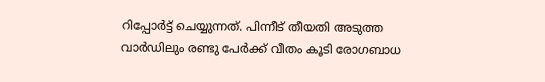റിപ്പോര്‍ട്ട് ചെയ്യുന്നത്. പിന്നീട് തീയതി അടുത്ത വാര്‍ഡിലും രണ്ടു പേര്‍ക്ക് വീതം കൂടി രോഗബാധ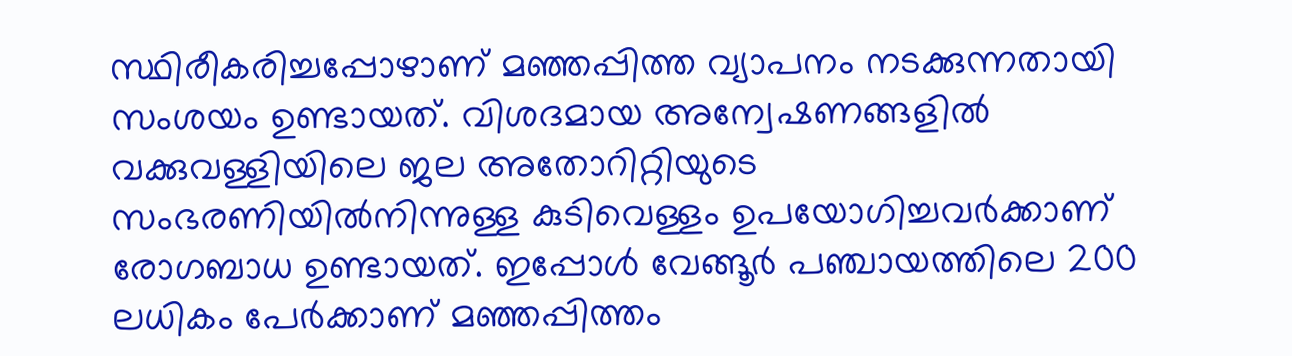സ്ഥിരീകരിച്ചപ്പോഴാണ് മഞ്ഞപ്പിത്ത വ്യാപനം നടക്കുന്നതായി സംശയം ഉണ്ടായത്. വിശദമായ അന്വേഷണങ്ങളിൽ വക്കുവള്ളിയിലെ ജല അതോറിറ്റിയുടെ സംഭരണിയില്‍നിന്നുള്ള കുടിവെള്ളം ഉപയോഗിച്ചവര്‍ക്കാണ് രോഗബാധ ഉണ്ടായത്. ഇപ്പോൾ വേങ്ങൂര്‍ പഞ്ചായത്തിലെ 200 ലധികം പേര്‍ക്കാണ് മഞ്ഞപ്പിത്തം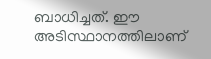ബാധിച്ചത്. ഈ അടിസ്ഥാനത്തിലാണ്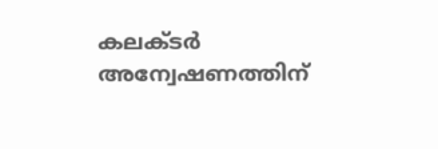കലക്ടർ അന്വേഷണത്തിന്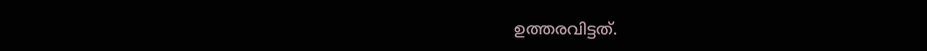ഉത്തരവിട്ടത്.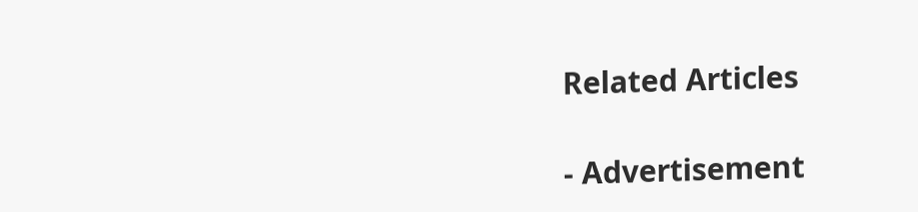Related Articles

- Advertisement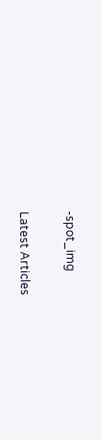-spot_img

Latest Articles